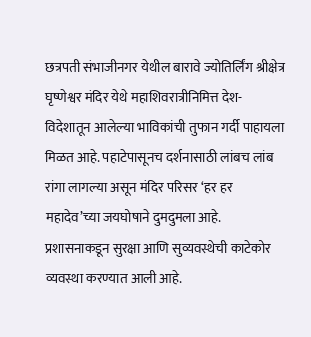छत्रपती संभाजीनगर येथील बारावे ज्योतिर्लिंग श्रीक्षेत्र घृष्णेश्वर मंदिर येथे महाशिवरात्रीनिमित्त देश-विदेशातून आलेल्या भाविकांची तुफान गर्दी पाहायला मिळत आहे. पहाटेपासूनच दर्शनासाठी लांबच लांब रांगा लागल्या असून मंदिर परिसर ‘हर हर महादेव’च्या जयघोषाने दुमदुमला आहे. प्रशासनाकडून सुरक्षा आणि सुव्यवस्थेची काटेकोर व्यवस्था करण्यात आली आहे.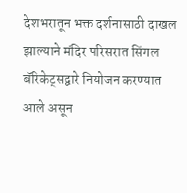देशभरातून भक्त दर्शनासाठी दाखल झाल्याने मंदिर परिसरात सिंगल बॅरिकेट्सद्वारे नियोजन करण्यात आले असून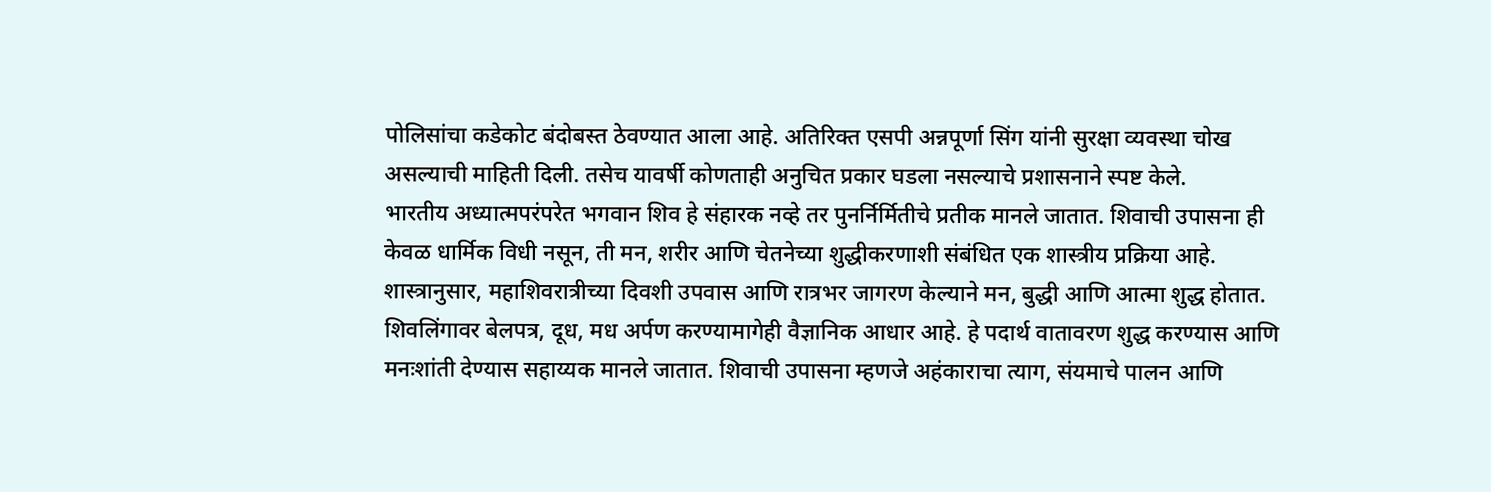पोलिसांचा कडेकोट बंदोबस्त ठेवण्यात आला आहे. अतिरिक्त एसपी अन्नपूर्णा सिंग यांनी सुरक्षा व्यवस्था चोख असल्याची माहिती दिली. तसेच यावर्षी कोणताही अनुचित प्रकार घडला नसल्याचे प्रशासनाने स्पष्ट केले.
भारतीय अध्यात्मपरंपरेत भगवान शिव हे संहारक नव्हे तर पुनर्निर्मितीचे प्रतीक मानले जातात. शिवाची उपासना ही केवळ धार्मिक विधी नसून, ती मन, शरीर आणि चेतनेच्या शुद्धीकरणाशी संबंधित एक शास्त्रीय प्रक्रिया आहे.
शास्त्रानुसार, महाशिवरात्रीच्या दिवशी उपवास आणि रात्रभर जागरण केल्याने मन, बुद्धी आणि आत्मा शुद्ध होतात. शिवलिंगावर बेलपत्र, दूध, मध अर्पण करण्यामागेही वैज्ञानिक आधार आहे. हे पदार्थ वातावरण शुद्ध करण्यास आणि मनःशांती देण्यास सहाय्यक मानले जातात. शिवाची उपासना म्हणजे अहंकाराचा त्याग, संयमाचे पालन आणि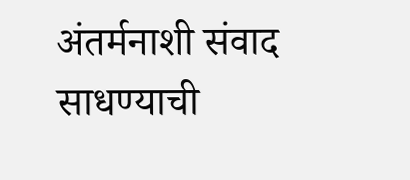अंतर्मनाशी संवाद साधण्याची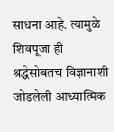साधना आहे. त्यामुळे शिवपूजा ही श्रद्धेसोबतच विज्ञानाशी जोडलेली आध्यात्मिक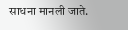साधना मानली जाते.